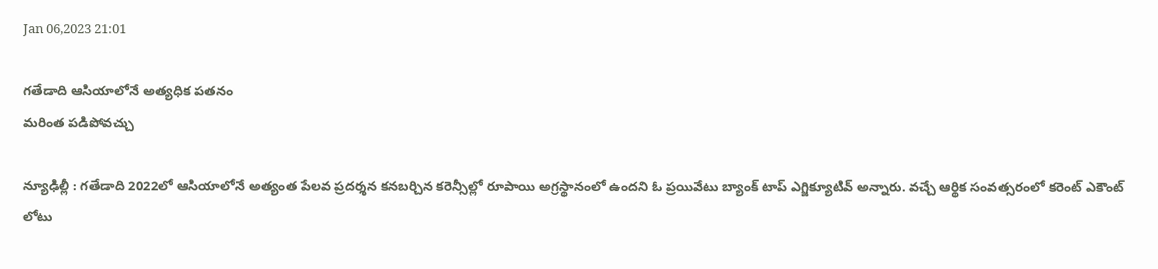Jan 06,2023 21:01

గతేడాది ఆసియాలోనే అత్యధిక పతనం
మరింత పడిపోవచ్చు

న్యూఢిల్లీ : గతేడాది 2022లో ఆసియాలోనే అత్యంత పేలవ ప్రదర్శన కనబర్చిన కరెన్సీల్లో రూపాయి అగ్రస్థానంలో ఉందని ఓ ప్రయివేటు బ్యాంక్‌ టాప్‌ ఎగ్జిక్యూటివ్‌ అన్నారు. వచ్చే ఆర్థిక సంవత్సరంలో కరెంట్‌ ఎకౌంట్‌ లోటు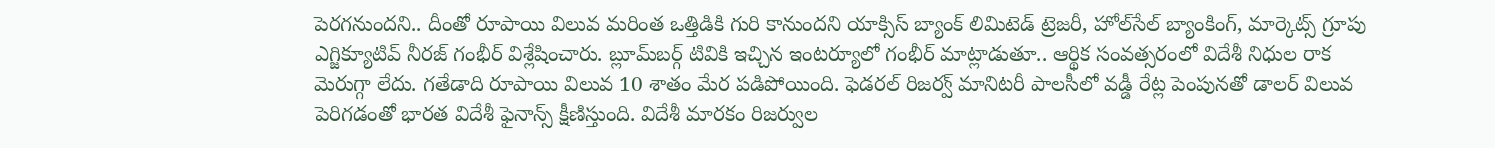పెరగనుందని.. దీంతో రూపాయి విలువ మరింత ఒత్తిడికి గురి కానుందని యాక్సిస్‌ బ్యాంక్‌ లిమిటెడ్‌ ట్రెజరీ, హోల్‌సేల్‌ బ్యాంకింగ్‌, మార్కెట్స్‌ గ్రూపు ఎగ్జిక్యూటివ్‌ నీరజ్‌ గంభీర్‌ విశ్లేషించారు. బ్లూమ్‌బర్గ్‌ టివికి ఇచ్చిన ఇంటర్యూలో గంభీర్‌ మాట్లాడుతూ.. ఆర్థిక సంవత్సరంలో విదేశీ నిధుల రాక మెరుగ్గా లేదు. గతేడాది రూపాయి విలువ 10 శాతం మేర పడిపోయింది. ఫెడరల్‌ రిజర్వ్‌ మానిటరీ పాలసీలో వడ్డీ రేట్ల పెంపునతో డాలర్‌ విలువ పెరిగడంతో భారత విదేశీ ఫైనాన్స్‌ క్షీణిస్తుంది. విదేశీ మారకం రిజర్వుల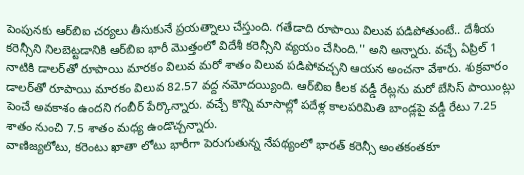పెంపునకు ఆర్‌బిఐ చర్యలు తీసుకునే ప్రయత్నాలు చేస్తుంది. గతేడాది రూపాయి విలువ పడిపోతుంటే.. దేశీయ కరెన్సీని నిలబెట్టడానికి ఆర్‌బిఐ భారీ మొత్తంలో విదేశీ కరెన్సీని వ్యయం చేసింది.'' అని అన్నారు. వచ్చే ఏప్రిల్‌ 1 నాటికి డాలర్‌తో రూపాయి మారకం విలువ మరో శాతం విలువ పడిపోవచ్చని ఆయన అంచనా వేశారు. శుక్రవారం డాలర్‌తో రూపాయి మారకం విలువ 82.57 వద్ద నమోదయ్యింది. ఆర్‌బిఐ కీలక వడ్డీ రేట్లను మరో బేసిస్‌ పాయింట్లు పెంచే అవకాశం ఉందని గంబీర్‌ పేర్కొన్నారు. వచ్చే కొన్ని మాసాల్లో పదేళ్ల కాలపరిమితి బాండ్లపై వడ్డీ రేటు 7.25 శాతం నుంచి 7.5 శాతం మధ్య ఉండొచ్చన్నారు.
వాణిజ్యలోటు, కరెంటు ఖాతా లోటు భారీగా పెరుగుతున్న నేపథ్యంలో భారత్‌ కరెన్సీ అంతకంతకూ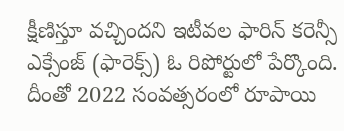క్షీణిస్తూ వచ్చిందని ఇటీవల ఫారిన్‌ కరెన్సీ ఎక్సేంజ్‌ (ఫారెక్స్‌) ఓ రిపోర్టులో పేర్కొంది. దీంతో 2022 సంవత్సరంలో రూపాయి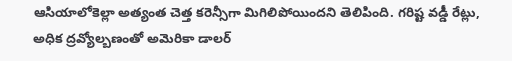ఆసియాలోకెల్లా అత్యంత చెత్త కరెన్సీగా మిగిలిపోయిందని తెలిపింది. గరిష్ట వడ్డీ రేట్లు, అధిక ద్రవ్యోల్బణంతో అమెరికా డాలర్‌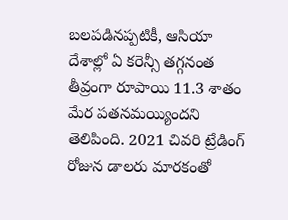బలపడినప్పటికీ, ఆసియా దేశాల్లో ఏ కరెన్సీ తగ్గనంత తీవ్రంగా రూపాయి 11.3 శాతం మేర పతనమయ్యిందని తెలిపింది. 2021 చివరి ట్రేడింగ్‌ రోజున డాలరు మారకంతో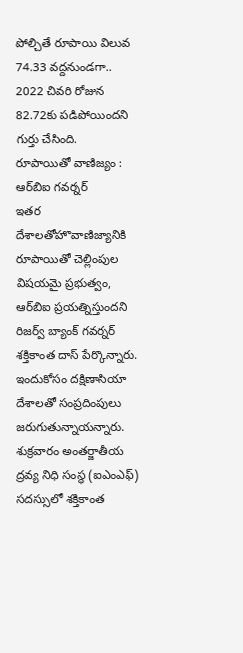పోల్చితే రూపాయి విలువ 74.33 వద్దనుండగా.. 2022 చివరి రోజున 82.72కు పడిపోయిందని గుర్తు చేసింది.
రూపాయితో వాణిజ్యం : ఆర్‌బిఐ గవర్నర్‌
ఇతర దేశాలతోహొవాణిజ్యానికి రూపాయితో చెల్లింపుల విషయమై ప్రభుత్వం, ఆర్‌బిఐ ప్రయత్నిస్తుందని రిజర్వ్‌ బ్యాంక్‌ గవర్నర్‌ శక్తికాంత దాస్‌ పేర్కొన్నారు. ఇందుకోసం దక్షిణాసియా దేశాలతో సంప్రదింపులు జరుగుతున్నాయన్నారు. శుక్రవారం అంతర్జాతీయ ద్రవ్య నిధి సంస్థ (ఐఎంఎఫ్‌) సదస్సులో శక్తికాంత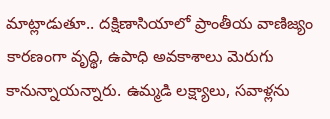మాట్లాడుతూ.. దక్షిణాసియాలో ప్రాంతీయ వాణిజ్యం కారణంగా వృద్థి, ఉపాధి అవకాశాలు మెరుగు కానున్నాయన్నారు. ఉమ్మడి లక్ష్యాలు, సవాళ్లను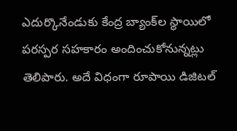ఎదుర్కొనేండుకు కేంద్ర బ్యాంక్‌ల స్థాయిలో పరస్పర సహకారం అందించుకోనున్నట్లు తెలిపారు. అదే విధంగా రూపాయి డిజిటల్‌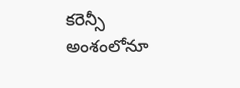కరెన్సీ అంశంలోనూ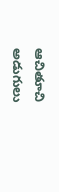ఆచితూచి అడుగులు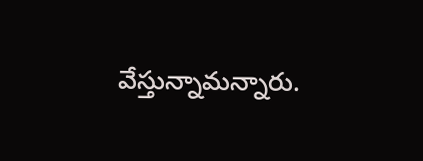వేస్తున్నామన్నారు.